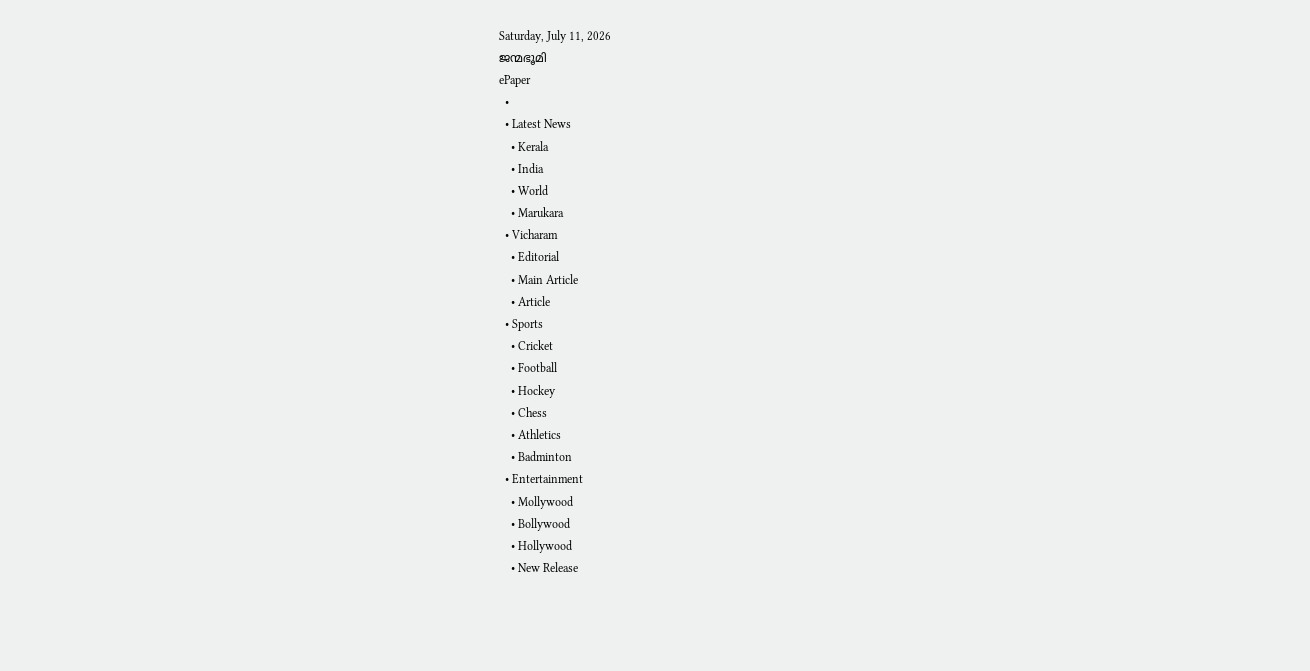Saturday, July 11, 2026
ജന്മഭൂമി
ePaper
  •
  • Latest News
    • Kerala
    • India
    • World
    • Marukara
  • Vicharam
    • Editorial
    • Main Article
    • Article
  • Sports
    • Cricket
    • Football
    • Hockey
    • Chess
    • Athletics
    • Badminton
  • Entertainment
    • Mollywood
    • Bollywood
    • Hollywood
    • New Release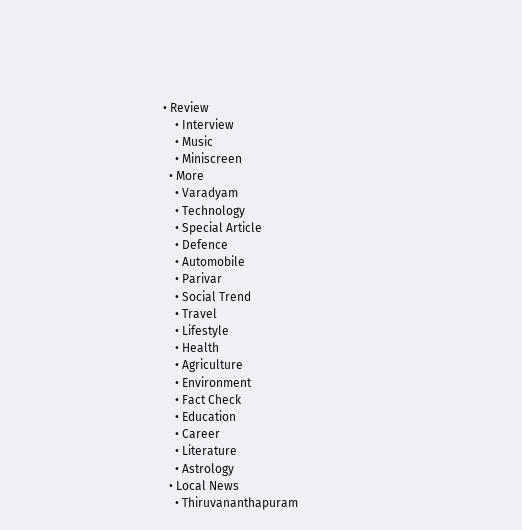• Review
    • Interview
    • Music
    • Miniscreen
  • More
    • Varadyam
    • Technology
    • Special Article
    • Defence
    • Automobile
    • Parivar
    • Social Trend
    • Travel
    • Lifestyle
    • Health
    • Agriculture
    • Environment
    • Fact Check
    • Education
    • Career
    • Literature
    • Astrology
  • Local News
    • Thiruvananthapuram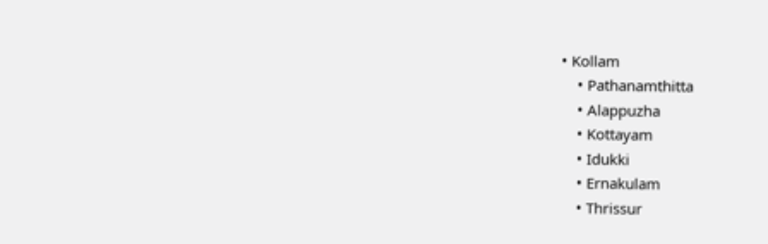• Kollam
    • Pathanamthitta
    • Alappuzha
    • Kottayam
    • Idukki
    • Ernakulam
    • Thrissur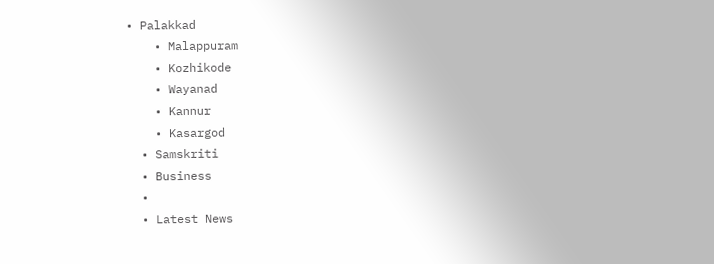• Palakkad
    • Malappuram
    • Kozhikode
    • Wayanad
    • Kannur
    • Kasargod
  • Samskriti
  • Business
  •
  • Latest News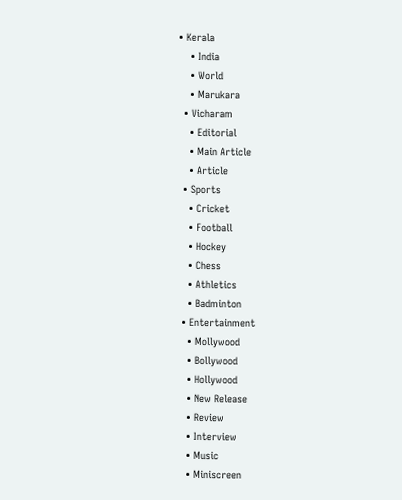• Kerala
    • India
    • World
    • Marukara
  • Vicharam
    • Editorial
    • Main Article
    • Article
  • Sports
    • Cricket
    • Football
    • Hockey
    • Chess
    • Athletics
    • Badminton
  • Entertainment
    • Mollywood
    • Bollywood
    • Hollywood
    • New Release
    • Review
    • Interview
    • Music
    • Miniscreen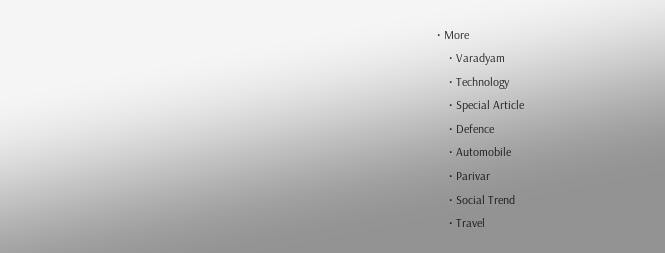• More
    • Varadyam
    • Technology
    • Special Article
    • Defence
    • Automobile
    • Parivar
    • Social Trend
    • Travel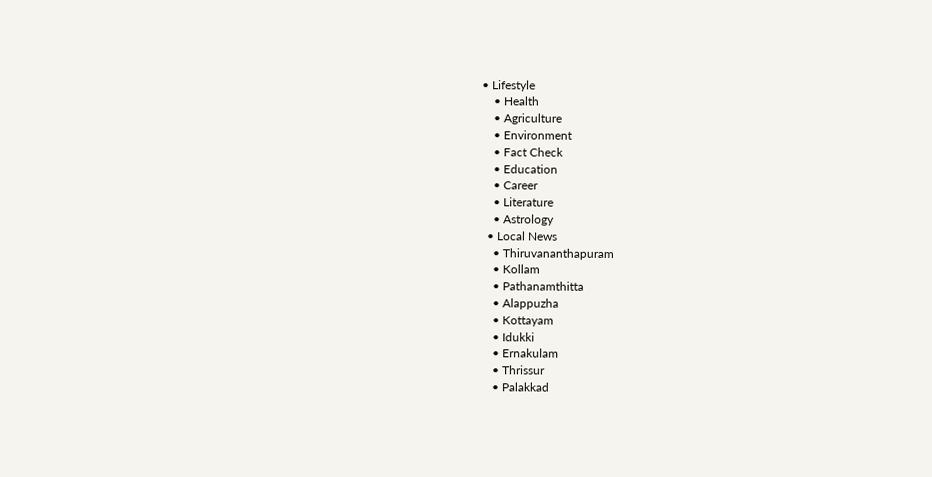• Lifestyle
    • Health
    • Agriculture
    • Environment
    • Fact Check
    • Education
    • Career
    • Literature
    • Astrology
  • Local News
    • Thiruvananthapuram
    • Kollam
    • Pathanamthitta
    • Alappuzha
    • Kottayam
    • Idukki
    • Ernakulam
    • Thrissur
    • Palakkad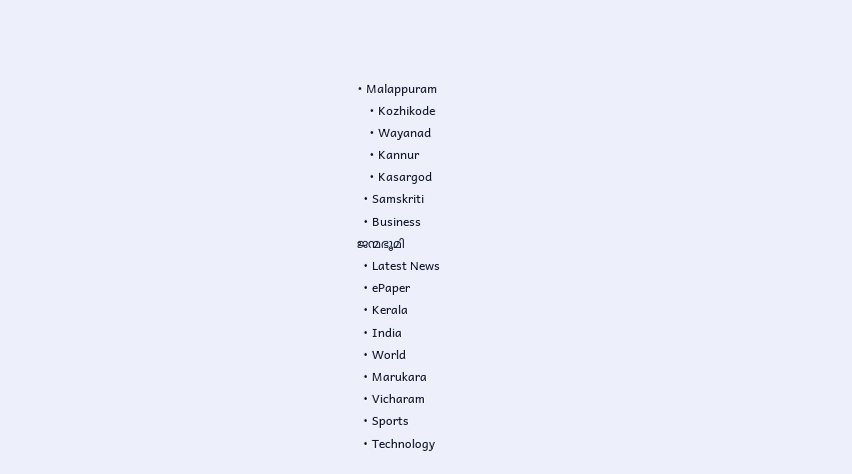• Malappuram
    • Kozhikode
    • Wayanad
    • Kannur
    • Kasargod
  • Samskriti
  • Business
ജന്മഭൂമി
  • Latest News
  • ePaper
  • Kerala
  • India
  • World
  • Marukara
  • Vicharam
  • Sports
  • Technology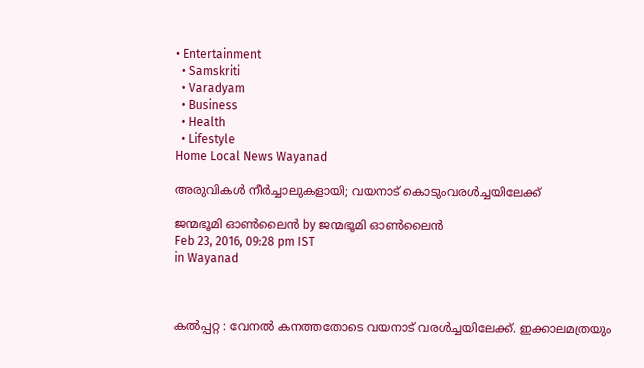• Entertainment
  • Samskriti
  • Varadyam
  • Business
  • Health
  • Lifestyle
Home Local News Wayanad

അരുവികള്‍ നീര്‍ച്ചാലുകളായി; വയനാട് കൊടുംവരള്‍ച്ചയിലേക്ക്

ജന്മഭൂമി ഓണ്‍ലൈന്‍ by ജന്മഭൂമി ഓണ്‍ലൈന്‍
Feb 23, 2016, 09:28 pm IST
in Wayanad



കല്‍പ്പറ്റ : വേനല്‍ കനത്തതോടെ വയനാട് വരള്‍ച്ചയിലേക്ക്. ഇക്കാലമത്രയും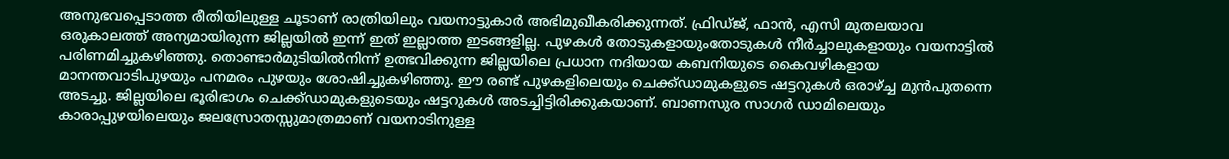അനുഭവപ്പെടാത്ത രീതിയിലുള്ള ചൂടാണ് രാത്രിയിലും വയനാട്ടുകാര്‍ അഭിമുഖീകരിക്കുന്നത്. ഫ്രിഡ്ജ്, ഫാന്‍, എസി മുതലയാവ ഒരുകാലത്ത് അന്യമായിരുന്ന ജില്ലയില്‍ ഇന്ന് ഇത് ഇല്ലാത്ത ഇടങ്ങളില്ല. പുഴകള്‍ തോടുകളായുംതോടുകള്‍ നീര്‍ച്ചാലുകളായും വയനാട്ടില്‍ പരിണമിച്ചുകഴിഞ്ഞു. തൊണ്ടാര്‍മുടിയില്‍നിന്ന് ഉത്ഭവിക്കുന്ന ജില്ലയിലെ പ്രധാന നദിയായ കബനിയുടെ കൈവഴികളായ മാനന്തവാടിപുഴയും പനമരം പുഴയും ശോഷിച്ചുകഴിഞ്ഞു. ഈ രണ്ട് പുഴകളിലെയും ചെക്ക്ഡാമുകളുടെ ഷട്ടറുകള്‍ ഒരാഴ്‌ച്ച മുന്‍പുതന്നെ അടച്ചു. ജില്ലയിലെ ഭൂരിഭാഗം ചെക്ക്ഡാമുകളുടെയും ഷട്ടറുകള്‍ അടച്ചിട്ടിരിക്കുകയാണ്. ബാണസുര സാഗര്‍ ഡാമിലെയും കാരാപ്പുഴയിലെയും ജലസ്രോതസ്സുമാത്രമാണ് വയനാടിനുള്ള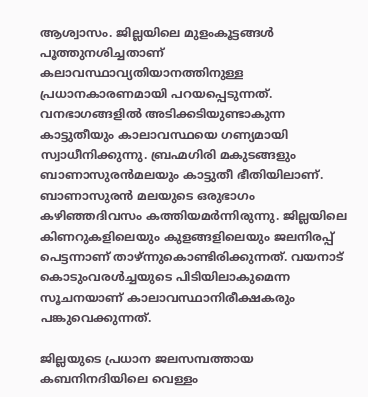ആശ്വാസം. ജില്ലയിലെ മുളംകൂട്ടങ്ങള്‍ പൂത്തുനശിച്ചതാണ് കലാവസ്ഥാവ്യതിയാനത്തിനുള്ള പ്രധാനകാരണമായി പറയപ്പെടുന്നത്. വനഭാഗങ്ങളില്‍ അടിക്കടിയുണ്ടാകുന്ന കാട്ടുതീയും കാലാവസ്ഥയെ ഗണ്യമായി സ്വാധീനിക്കുന്നു. ബ്രഹ്മഗിരി മകുടങ്ങളും ബാണാസുരന്‍മലയും കാട്ടുതീ ഭീതിയിലാണ്. ബാണാസുരന്‍ മലയുടെ ഒരുഭാഗം കഴിഞ്ഞദിവസം കത്തിയമര്‍ന്നിരുന്നു. ജില്ലയിലെ കിണറുകളിലെയും കുളങ്ങളിലെയും ജലനിരപ്പ് പെട്ടന്നാണ് താഴ്ന്നുകൊണ്ടിരിക്കുന്നത്. വയനാട് കൊടുംവരള്‍ച്ചയുടെ പിടിയിലാകുമെന്ന സൂചനയാണ് കാലാവസ്ഥാനിരീക്ഷകരും പങ്കുവെക്കുന്നത്.

ജില്ലയുടെ പ്രധാന ജലസമ്പത്തായ കബനിനദിയിലെ വെള്ളം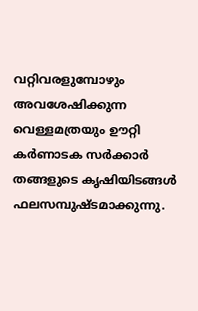വറ്റിവരളുമ്പോഴും അവശേഷിക്കുന്ന വെള്ളമത്രയും ഊറ്റി കര്‍ണാടക സര്‍ക്കാര്‍ തങ്ങളുടെ കൃഷിയിടങ്ങള്‍ ഫലസമ്പുഷ്ടമാക്കുന്നു.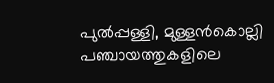പുല്‍പ്പള്ളി, മുള്ളന്‍കൊല്ലി പഞ്ചായത്തുകളിലെ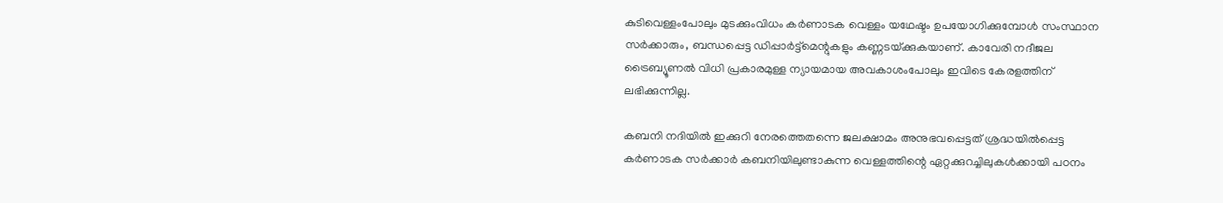കുടിവെള്ളംപോലും മുടക്കുംവിധം കര്‍ണാടക വെള്ളം യഥേഷ്ടം ഉപയോഗിക്കുമ്പോള്‍ സംസ്ഥാന സര്‍ക്കാരും, ബന്ധപ്പെട്ട ഡിപ്പാര്‍ട്ട്‌മെന്റുകളും കണ്ണടയ്‌ക്കുകയാണ്. കാവേരി നദീജല ട്രൈബ്യൂണല്‍ വിധി പ്രകാരമുള്ള ന്യായമായ അവകാശംപോലും ഇവിടെ കേരളത്തിന് ലഭിക്കുന്നില്ല.

കബനി നദിയില്‍ ഇക്കുറി നേരത്തെതന്നെ ജലക്ഷാമം അനുഭവപ്പെട്ടത് ശ്രദ്ധയില്‍പ്പെട്ട കര്‍ണാടക സര്‍ക്കാര്‍ കബനിയിലുണ്ടാകുന്ന വെള്ളത്തിന്റെ ഏറ്റക്കുറച്ചിലുകള്‍ക്കായി പഠനം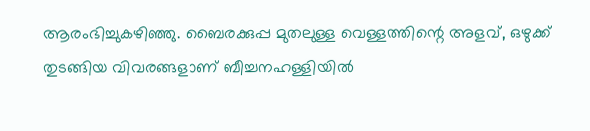ആരംഭിച്ചുകഴിഞ്ഞു. ബൈരക്കുപ്പ മുതലുള്ള വെള്ളത്തിന്റെ അളവ്, ഒഴുക്ക് തുടങ്ങിയ വിവരങ്ങളാണ് ബീച്ചനഹള്ളിയില്‍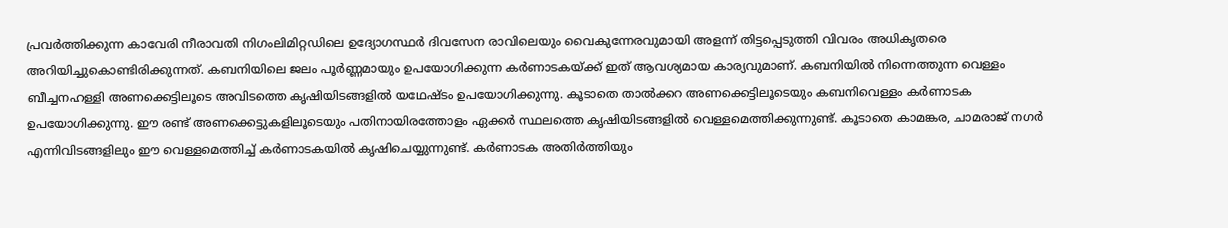പ്രവര്‍ത്തിക്കുന്ന കാവേരി നീരാവതി നിഗംലിമിറ്റഡിലെ ഉദ്യോഗസ്ഥര്‍ ദിവസേന രാവിലെയും വൈകുന്നേരവുമായി അളന്ന് തിട്ടപ്പെടുത്തി വിവരം അധികൃതരെ അറിയിച്ചുകൊണ്ടിരിക്കുന്നത്. കബനിയിലെ ജലം പൂര്‍ണ്ണമായും ഉപയോഗിക്കുന്ന കര്‍ണാടകയ്‌ക്ക് ഇത് ആവശ്യമായ കാര്യവുമാണ്. കബനിയില്‍ നിന്നെത്തുന്ന വെള്ളം ബീച്ചനഹള്ളി അണക്കെട്ടിലൂടെ അവിടത്തെ കൃഷിയിടങ്ങളില്‍ യഥേഷ്ടം ഉപയോഗിക്കുന്നു. കൂടാതെ താല്‍ക്കറ അണക്കെട്ടിലൂടെയും കബനിവെള്ളം കര്‍ണാടക ഉപയോഗിക്കുന്നു. ഈ രണ്ട് അണക്കെട്ടുകളിലൂടെയും പതിനായിരത്തോളം ഏക്കര്‍ സ്ഥലത്തെ കൃഷിയിടങ്ങളില്‍ വെള്ളമെത്തിക്കുന്നുണ്ട്. കൂടാതെ കാമങ്കര, ചാമരാജ് നഗര്‍ എന്നിവിടങ്ങളിലും ഈ വെള്ളമെത്തിച്ച് കര്‍ണാടകയില്‍ കൃഷിചെയ്യുന്നുണ്ട്. കര്‍ണാടക അതിര്‍ത്തിയും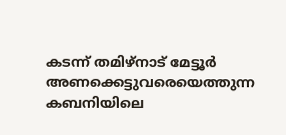കടന്ന് തമിഴ്‌നാട് മേട്ടൂര്‍ അണക്കെട്ടുവരെയെത്തുന്ന കബനിയിലെ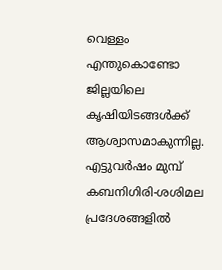വെള്ളം എന്തുകൊണ്ടോ ജില്ലയിലെ കൃഷിയിടങ്ങള്‍ക്ക് ആശ്വാസമാകുന്നില്ല. എട്ടുവര്‍ഷം മുമ്പ് കബനിഗിരി-ശശിമല പ്രദേശങ്ങളില്‍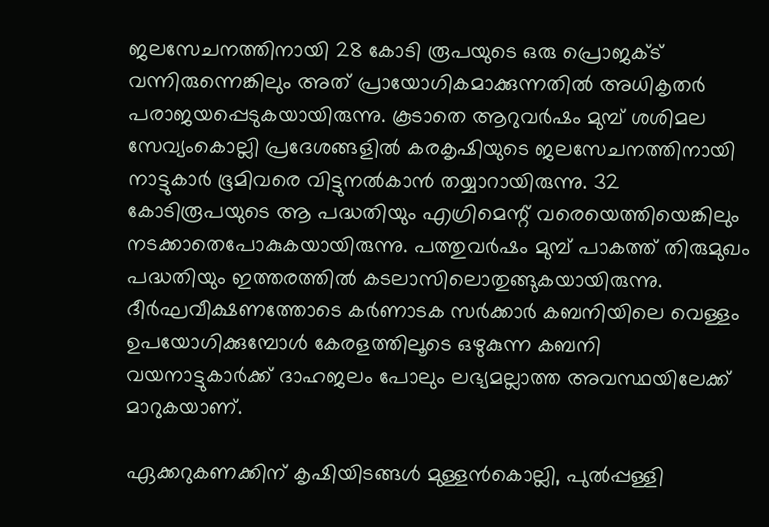ജലസേചനത്തിനായി 28 കോടി രൂപയുടെ ഒരു പ്രൊജക്ട് വന്നിരുന്നെങ്കിലും അത് പ്രായോഗികമാക്കുന്നതില്‍ അധികൃതര്‍ പരാജയപ്പെടുകയായിരുന്നു. കൂടാതെ ആറുവര്‍ഷം മുമ്പ് ശശിമല സേവ്യംകൊല്ലി പ്രദേശങ്ങളില്‍ കരകൃഷിയുടെ ജലസേചനത്തിനായി നാട്ടുകാര്‍ ഭൂമിവരെ വിട്ടുനല്‍കാന്‍ തയ്യാറായിരുന്നു. 32 കോടിരൂപയുടെ ആ പദ്ധതിയും എഗ്രിമെന്റ് വരെയെത്തിയെങ്കിലും നടക്കാതെപോകുകയായിരുന്നു. പത്തുവര്‍ഷം മുമ്പ് പാകത്ത് തിരുമുഖം പദ്ധതിയും ഇത്തരത്തില്‍ കടലാസിലൊതുങ്ങുകയായിരുന്നു. ദീര്‍ഘവീക്ഷണത്തോടെ കര്‍ണാടക സര്‍ക്കാര്‍ കബനിയിലെ വെള്ളം ഉപയോഗിക്കുമ്പോള്‍ കേരളത്തിലൂടെ ഒഴുകുന്ന കബനി വയനാട്ടുകാര്‍ക്ക് ദാഹജലം പോലും ലഭ്യമല്ലാത്ത അവസ്ഥയിലേക്ക് മാറുകയാണ്.

ഏക്കറുകണക്കിന് കൃഷിയിടങ്ങള്‍ മുള്ളന്‍കൊല്ലി, പുല്‍പ്പള്ളി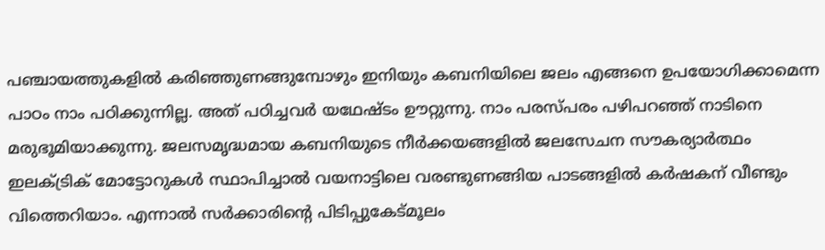പഞ്ചായത്തുകളില്‍ കരിഞ്ഞുണങ്ങുമ്പോഴും ഇനിയും കബനിയിലെ ജലം എങ്ങനെ ഉപയോഗിക്കാമെന്ന പാഠം നാം പഠിക്കുന്നില്ല. അത് പഠിച്ചവര്‍ യഥേഷ്ടം ഊറ്റുന്നു. നാം പരസ്പരം പഴിപറഞ്ഞ് നാടിനെ മരുഭൂമിയാക്കുന്നു. ജലസമൃദ്ധമായ കബനിയുടെ നീര്‍ക്കയങ്ങളില്‍ ജലസേചന സൗകര്യാര്‍ത്ഥം ഇലക്ട്രിക് മോട്ടോറുകള്‍ സ്ഥാപിച്ചാല്‍ വയനാട്ടിലെ വരണ്ടുണങ്ങിയ പാടങ്ങളില്‍ കര്‍ഷകന് വീണ്ടും വിത്തെറിയാം. എന്നാല്‍ സര്‍ക്കാരിന്റെ പിടിപ്പുകേട്മൂലം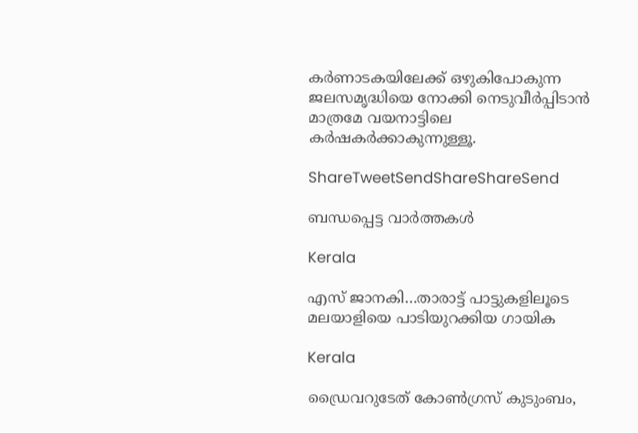കര്‍ണാടകയിലേക്ക് ഒഴുകിപോകുന്ന ജലസമൃദ്ധിയെ നോക്കി നെടുവീര്‍പ്പിടാന്‍ മാത്രമേ വയനാട്ടിലെ കര്‍ഷകര്‍ക്കാകുന്നുള്ളൂ.

ShareTweetSendShareShareSend

ബന്ധപ്പെട്ട വാര്‍ത്തകള്‍

Kerala

എസ് ജാനകി…താരാട്ട് പാട്ടുകളിലൂടെ മലയാളിയെ പാടിയുറക്കിയ ഗായിക

Kerala

ഡ്രൈവറുടേത് കോണ്‍ഗ്രസ് കുടുംബം,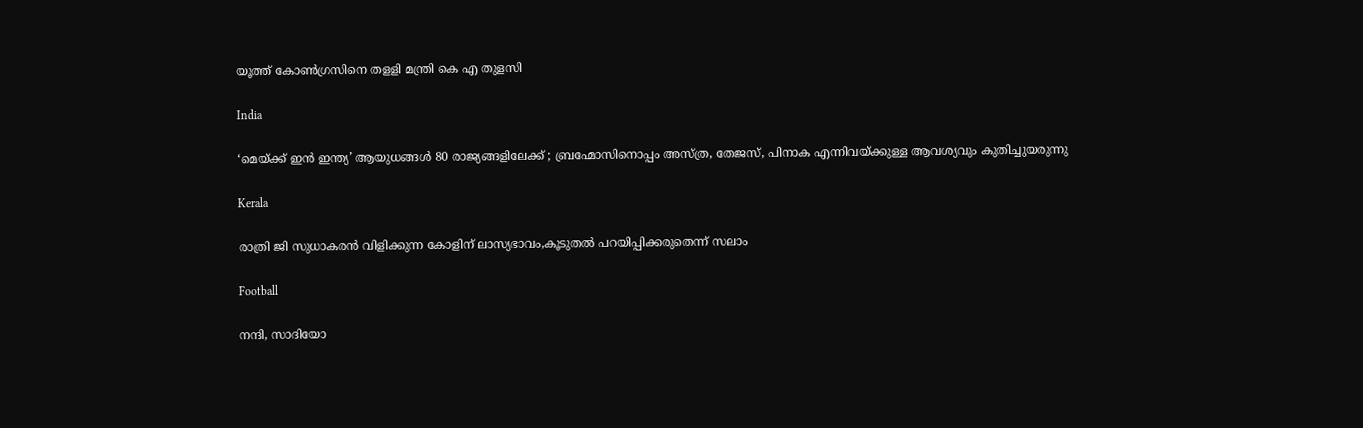യൂത്ത് കോണ്‍ഗ്രസിനെ തളളി മന്ത്രി കെ എ തുളസി

India

‘മെയ്‌ക്ക് ഇൻ ഇന്ത്യ’ ആയുധങ്ങൾ 80 രാജ്യങ്ങളിലേക്ക് ; ബ്രഹ്മോസിനൊപ്പം അസ്ത്ര, തേജസ്, പിനാക എന്നിവയ്‌ക്കുള്ള ആവശ്യവും കുതിച്ചുയരുന്നു

Kerala

രാത്രി ജി സുധാകരന്‍ വിളിക്കുന്ന കോളിന് ലാസ്യഭാവം,കൂടുതല്‍ പറയിപ്പിക്കരുതെന്ന് സലാം

Football

നന്ദി, സാദിയോ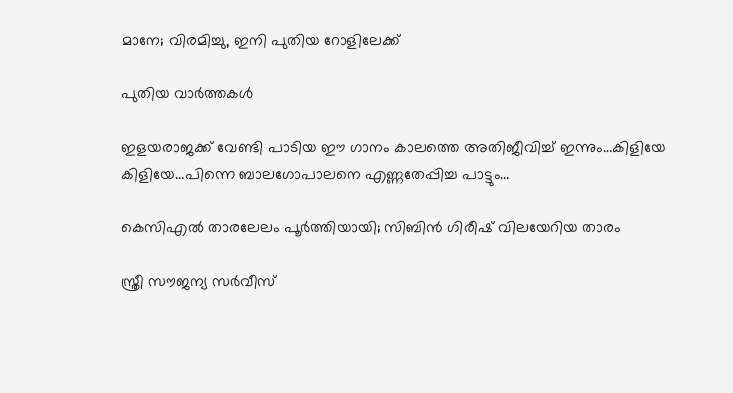മാനേ; വിരമിച്ചു, ഇനി പുതിയ റോളിലേക്ക്

പുതിയ വാര്‍ത്തകള്‍

ഇളയരാജക്ക് വേണ്ടി പാടിയ ഈ ഗാനം കാലത്തെ അതിജീവിച്ച് ഇന്നും…കിളിയേ കിളിയേ…പിന്നെ ബാലഗോപാലനെ എണ്ണതേപ്പിച്ച പാട്ടും…

കെസിഎല്‍ താരലേലം പൂര്‍ത്തിയായി; സിബിന്‍ ഗിരീഷ് വിലയേറിയ താരം

സ്ത്രീ സൗജന്യ സര്‍വീസ്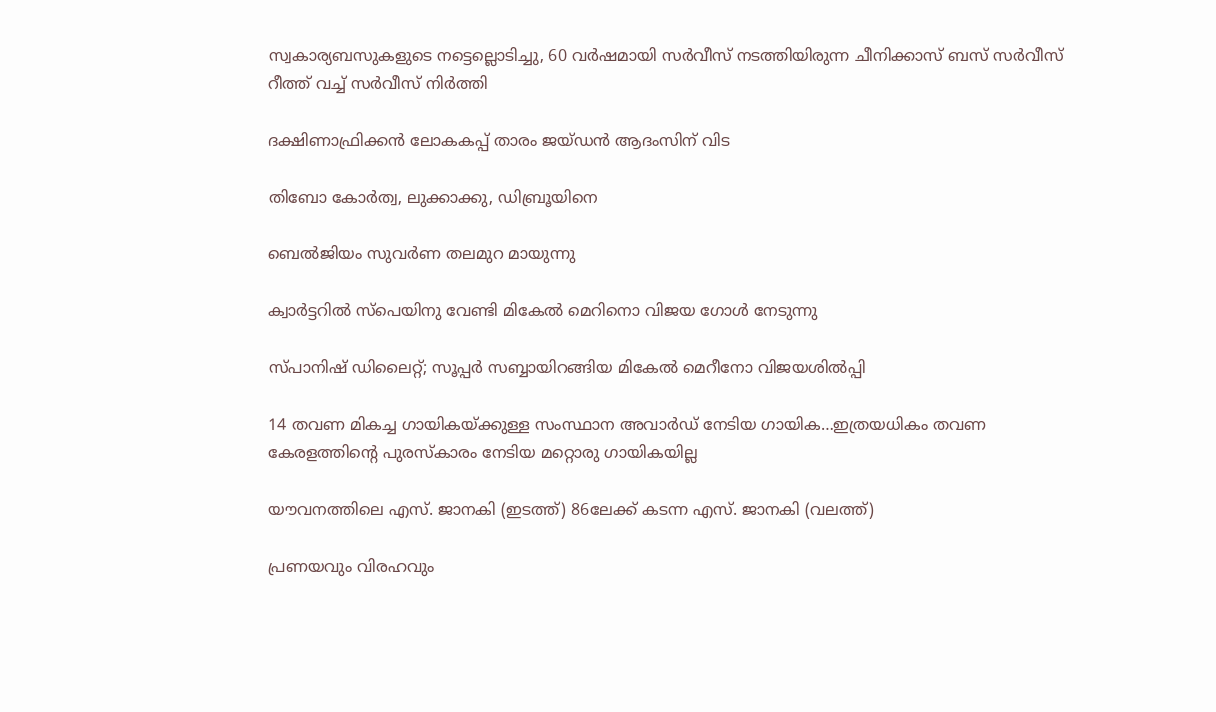സ്വകാര്യബസുകളുടെ നട്ടെല്ലൊടിച്ചു, 60 വര്‍ഷമായി സര്‍വീസ് നടത്തിയിരുന്ന ചീനിക്കാസ് ബസ് സര്‍വീസ് റീത്ത് വച്ച് സര്‍വീസ് നിര്‍ത്തി

ദക്ഷിണാഫ്രിക്കന്‍ ലോകകപ്പ് താരം ജയ്ഡന്‍ ആദംസിന് വിട

തിബോ കോര്‍ത്വ, ലുക്കാക്കു, ഡിബ്രൂയിനെ

ബെല്‍ജിയം സുവര്‍ണ തലമുറ മായുന്നു

ക്വാര്‍ട്ടറില്‍ സ്‌പെയിനു വേണ്ടി മികേല്‍ മെറിനൊ വിജയ ഗോള്‍ നേടുന്നു

സ്പാനിഷ് ഡിലൈറ്റ്; സൂപ്പര്‍ സബ്ബായിറങ്ങിയ മികേല്‍ മെറീനോ വിജയശില്‍പ്പി

14 തവണ മികച്ച ഗായികയ്‌ക്കുള്ള സംസ്ഥാന അവാര്‍ഡ് നേടിയ ഗായിക…ഇത്രയധികം തവണ കേരളത്തിന്റെ പുരസ്കാരം നേടിയ മറ്റൊരു ഗായികയില്ല

യൗവനത്തിലെ എസ്. ജാനകി (ഇടത്ത്) 86ലേക്ക് കടന്ന എസ്. ജാനകി (വലത്ത്)

പ്രണയവും വിരഹവും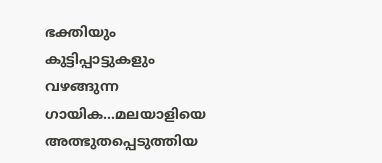ഭക്തിയും കുട്ടിപ്പാട്ടുകളും വഴങ്ങുന്ന ഗായിക…മലയാളിയെ അത്ഭുതപ്പെടുത്തിയ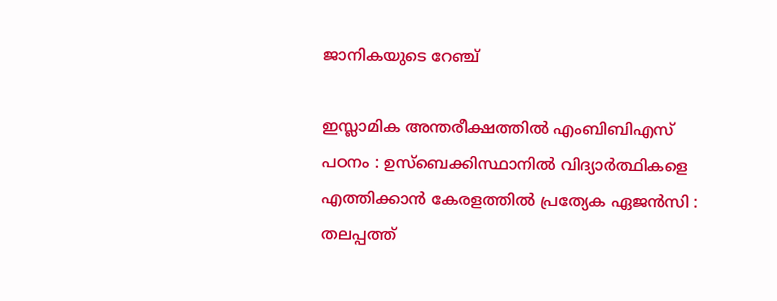ജാനികയുടെ റേഞ്ച്

ഇസ്ലാമിക അന്തരീക്ഷത്തിൽ എംബിബിഎസ് പഠനം : ഉസ്‌ബെക്കിസ്ഥാനിൽ വിദ്യാർത്ഥികളെ എത്തിക്കാൻ കേരളത്തിൽ പ്രത്യേക ഏജൻസി : തലപ്പത്ത്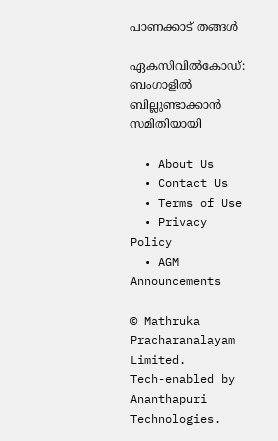പാണക്കാട് തങ്ങൾ

ഏകസിവിൽകോഡ്: ബംഗാളിൽ ബില്ലുണ്ടാക്കാൻ സമിതിയായി

  • About Us
  • Contact Us
  • Terms of Use
  • Privacy Policy
  • AGM Announcements

© Mathruka Pracharanalayam Limited.
Tech-enabled by Ananthapuri Technologies.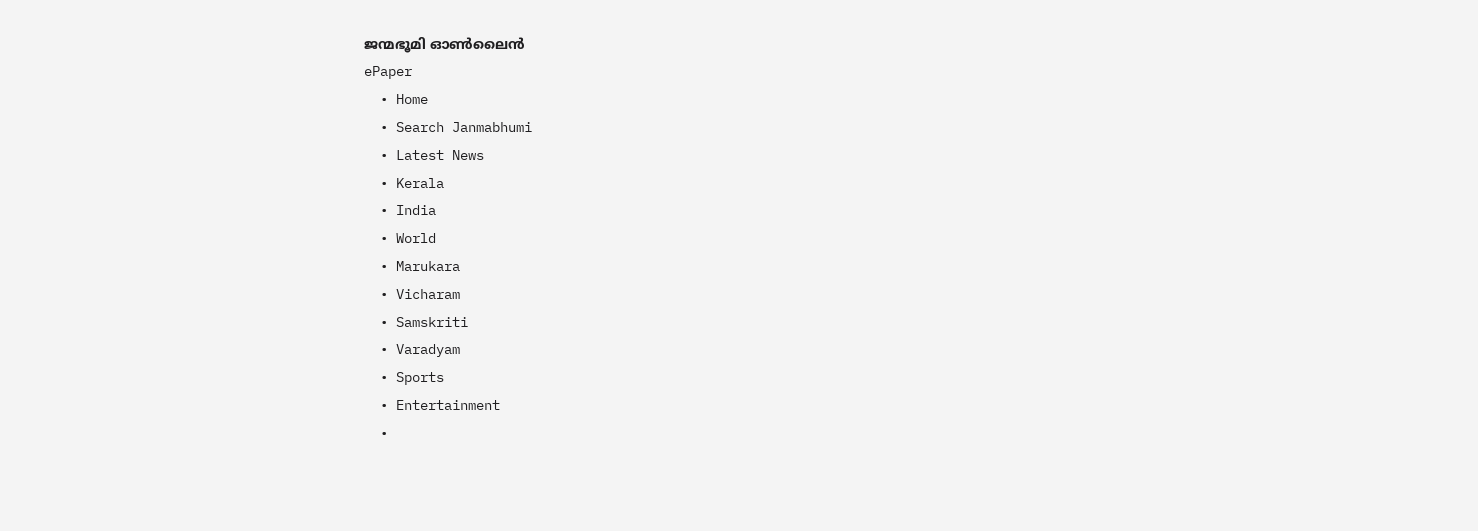ജന്മഭൂമി ഓണ്‍ലൈന്‍
ePaper
  • Home
  • Search Janmabhumi
  • Latest News
  • Kerala
  • India
  • World
  • Marukara
  • Vicharam
  • Samskriti
  • Varadyam
  • Sports
  • Entertainment
  •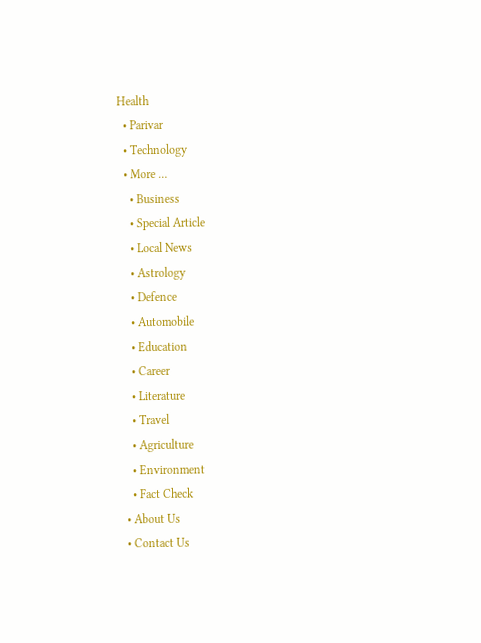Health
  • Parivar
  • Technology
  • More …
    • Business
    • Special Article
    • Local News
    • Astrology
    • Defence
    • Automobile
    • Education
    • Career
    • Literature
    • Travel
    • Agriculture
    • Environment
    • Fact Check
  • About Us
  • Contact Us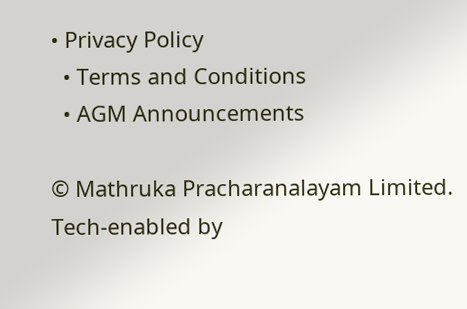• Privacy Policy
  • Terms and Conditions
  • AGM Announcements

© Mathruka Pracharanalayam Limited.
Tech-enabled by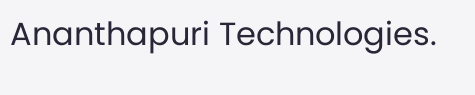Ananthapuri Technologies.